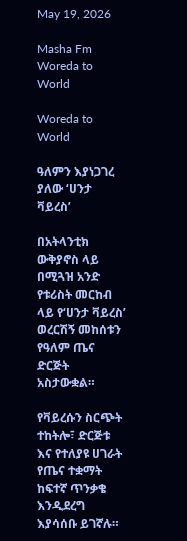May 19, 2026

Masha Fm Woreda to World

Woreda to World

ዓለምን እያነጋገረ ያለው ‘ሀንታ ቫይረስ’

በአትላንቲክ ውቅያኖስ ላይ በሚጓዝ አንድ የቱሪስት መርከብ ላይ የ‘ሀንታ ቫይረስ’ ወረርሽኝ መከሰቱን የዓለም ጤና ድርጅት አስታውቋል።

የቫይረሱን ስርጭት ተከትሎ፣ ድርጅቱ እና የተለያዩ ሀገራት የጤና ተቋማት ከፍተኛ ጥንቃቄ እንዲደረግ እያሳሰቡ ይገኛሉ።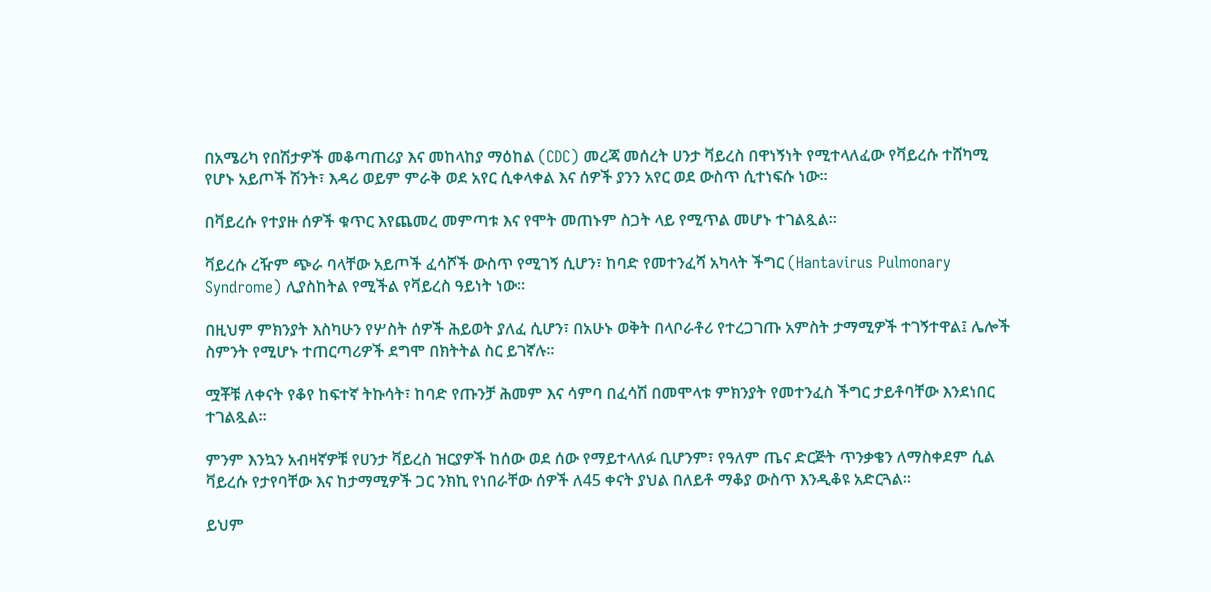በአሜሪካ የበሽታዎች መቆጣጠሪያ እና መከላከያ ማዕከል (CDC) መረጃ መሰረት ሀንታ ቫይረስ በዋነኝነት የሚተላለፈው የቫይረሱ ተሸካሚ የሆኑ አይጦች ሽንት፣ እዳሪ ወይም ምራቅ ወደ አየር ሲቀላቀል እና ሰዎች ያንን አየር ወደ ውስጥ ሲተነፍሱ ነው።

በቫይረሱ የተያዙ ሰዎች ቁጥር እየጨመረ መምጣቱ እና የሞት መጠኑም ስጋት ላይ የሚጥል መሆኑ ተገልጿል።

ቫይረሱ ረዥም ጭራ ባላቸው አይጦች ፈሳሾች ውስጥ የሚገኝ ሲሆን፣ ከባድ የመተንፈሻ አካላት ችግር (Hantavirus Pulmonary Syndrome) ሊያስከትል የሚችል የቫይረስ ዓይነት ነው።

በዚህም ምክንያት እስካሁን የሦስት ሰዎች ሕይወት ያለፈ ሲሆን፣ በአሁኑ ወቅት በላቦራቶሪ የተረጋገጡ አምስት ታማሚዎች ተገኝተዋል፤ ሌሎች ስምንት የሚሆኑ ተጠርጣሪዎች ደግሞ በክትትል ስር ይገኛሉ።

ሟቾቹ ለቀናት የቆየ ከፍተኛ ትኩሳት፣ ከባድ የጡንቻ ሕመም እና ሳምባ በፈሳሽ በመሞላቱ ምክንያት የመተንፈስ ችግር ታይቶባቸው እንደነበር ተገልጿል።

ምንም እንኳን አብዛኛዎቹ የሀንታ ቫይረስ ዝርያዎች ከሰው ወደ ሰው የማይተላለፉ ቢሆንም፣ የዓለም ጤና ድርጅት ጥንቃቄን ለማስቀደም ሲል ቫይረሱ የታየባቸው እና ከታማሚዎች ጋር ንክኪ የነበራቸው ሰዎች ለ45 ቀናት ያህል በለይቶ ማቆያ ውስጥ እንዲቆዩ አድርጓል።

ይህም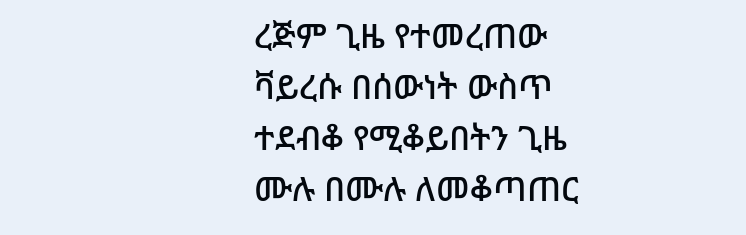ረጅም ጊዜ የተመረጠው ቫይረሱ በሰውነት ውስጥ ተደብቆ የሚቆይበትን ጊዜ ሙሉ በሙሉ ለመቆጣጠር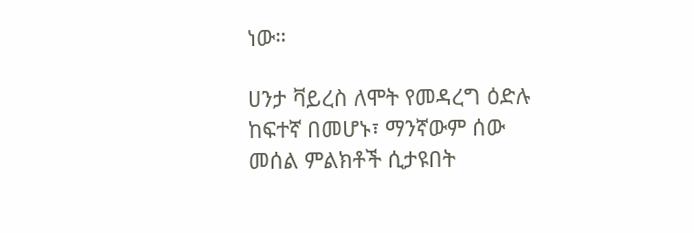ነው።

ሀንታ ቫይረስ ለሞት የመዳረግ ዕድሉ ከፍተኛ በመሆኑ፣ ማንኛውም ሰው መሰል ምልክቶች ሲታዩበት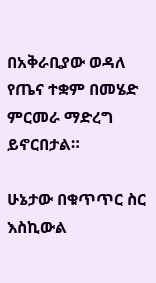በአቅራቢያው ወዳለ የጤና ተቋም በመሄድ ምርመራ ማድረግ ይኖርበታል።

ሁኔታው በቁጥጥር ስር እስኪውል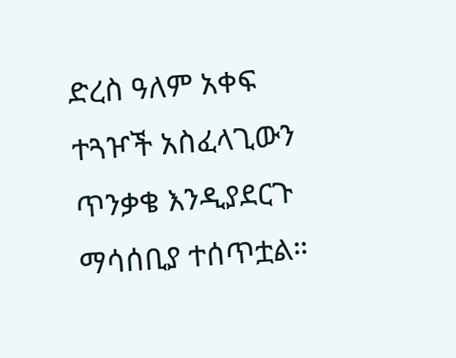ድረስ ዓለም አቀፍ ተጓዦች አስፈላጊውን ጥንቃቄ እንዲያደርጉ ማሳሰቢያ ተሰጥቷል።